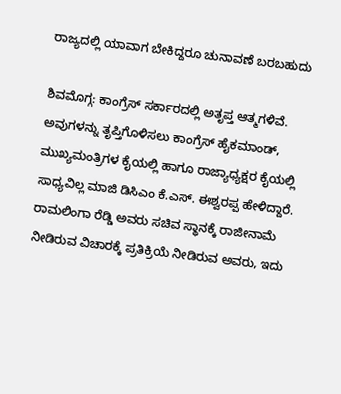ರಾಜ್ಯದಲ್ಲಿ ಯಾವಾಗ ಬೇಕಿದ್ದರೂ ಚುನಾವಣೆ ಬರಬಹುದು

ಶಿವಮೊಗ್ಗ: ಕಾಂಗ್ರೆಸ್ ಸರ್ಕಾರದಲ್ಲಿ ಅತೃಪ್ತ ಆತ್ಮಗಳಿವೆ. ಅವುಗಳನ್ನು ತೃಪ್ತಿಗೊಳಿಸಲು ಕಾಂಗ್ರೆಸ್ ಹೈಕಮಾಂಡ್, ಮುಖ್ಯಮಂತ್ರಿಗಳ ಕೈಯಲ್ಲಿ ಹಾಗೂ ರಾಜ್ಯಾಧ್ಯಕ್ಷರ ಕೈಯಲ್ಲಿ ಸಾಧ್ಯವಿಲ್ಲ ಮಾಜಿ ಡಿಸಿಎಂ ಕೆ.ಎಸ್. ಈಶ್ವರಪ್ಪ ಹೇಳಿದ್ದಾರೆ. ರಾಮಲಿಂಗಾ ರೆಡ್ಡಿ ಅವರು ಸಚಿವ ಸ್ಥಾನಕ್ಕೆ ರಾಜೀನಾಮೆ ನೀಡಿರುವ ವಿಚಾರಕ್ಕೆ ಪ್ರತಿಕ್ರಿಯೆ ನೀಡಿರುವ ಅವರು, ಇದು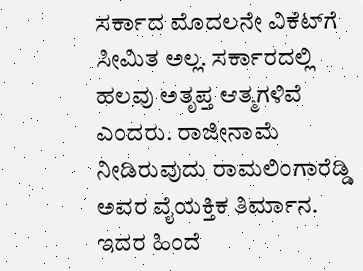ಸರ್ಕಾದ ಮೊದಲನೇ ವಿಕೆಟ್‌ಗೆ ಸೀಮಿತ ಅಲ್ಲ. ಸರ್ಕಾರದಲ್ಲಿ ಹಲವು ಅತೃಪ್ತ ಆತ್ಮಗಳಿವೆ ಎಂದರು. ರಾಜೀನಾಮೆ ನೀಡಿರುವುದು ರಾಮಲಿಂಗಾರೆಡ್ಡಿ ಅವರ ವೈಯಕ್ತಿಕ ತಿರ್ಮಾನ. ಇದರ ಹಿಂದೆ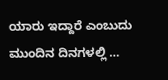ಯಾರು ಇದ್ದಾರೆ ಎಂಬುದು ಮುಂದಿನ ದಿನಗಳಲ್ಲಿ …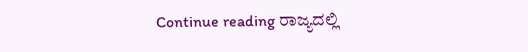Continue reading ರಾಜ್ಯದಲ್ಲಿ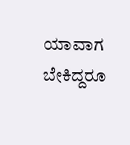ಯಾವಾಗ ಬೇಕಿದ್ದರೂ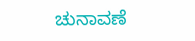ಚುನಾವಣೆ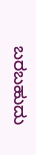ಬರಬಹುದು